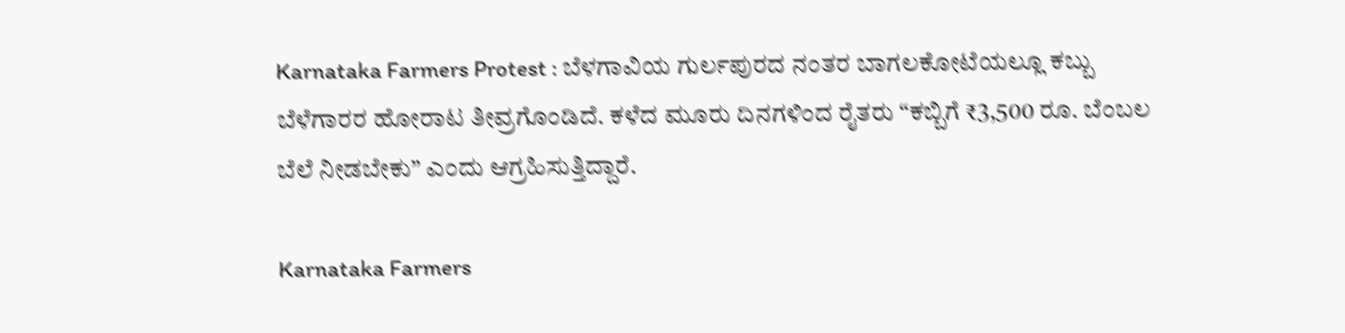Karnataka Farmers Protest : ಬೆಳಗಾವಿಯ ಗುರ್ಲಪುರದ ನಂತರ ಬಾಗಲಕೋಟೆಯಲ್ಲೂ ಕಬ್ಬು ಬೆಳೆಗಾರರ ಹೋರಾಟ ತೀವ್ರಗೊಂಡಿದೆ. ಕಳೆದ ಮೂರು ದಿನಗಳಿಂದ ರೈತರು “ಕಬ್ಬಿಗೆ ₹3,500 ರೂ. ಬೆಂಬಲ ಬೆಲೆ ನೀಡಬೇಕು” ಎಂದು ಆಗ್ರಹಿಸುತ್ತಿದ್ದಾರೆ.

Karnataka Farmers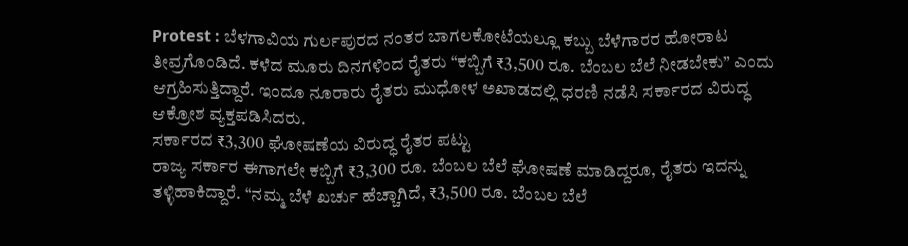Protest : ಬೆಳಗಾವಿಯ ಗುರ್ಲಪುರದ ನಂತರ ಬಾಗಲಕೋಟೆಯಲ್ಲೂ ಕಬ್ಬು ಬೆಳೆಗಾರರ ಹೋರಾಟ ತೀವ್ರಗೊಂಡಿದೆ. ಕಳೆದ ಮೂರು ದಿನಗಳಿಂದ ರೈತರು “ಕಬ್ಬಿಗೆ ₹3,500 ರೂ. ಬೆಂಬಲ ಬೆಲೆ ನೀಡಬೇಕು” ಎಂದು ಆಗ್ರಹಿಸುತ್ತಿದ್ದಾರೆ. ಇಂದೂ ನೂರಾರು ರೈತರು ಮುಧೋಳ ಅಖಾಡದಲ್ಲಿ ಧರಣಿ ನಡೆಸಿ ಸರ್ಕಾರದ ವಿರುದ್ಧ ಆಕ್ರೋಶ ವ್ಯಕ್ತಪಡಿಸಿದರು.
ಸರ್ಕಾರದ ₹3,300 ಘೋಷಣೆಯ ವಿರುದ್ಧ ರೈತರ ಪಟ್ಟು
ರಾಜ್ಯ ಸರ್ಕಾರ ಈಗಾಗಲೇ ಕಬ್ಬಿಗೆ ₹3,300 ರೂ. ಬೆಂಬಲ ಬೆಲೆ ಘೋಷಣೆ ಮಾಡಿದ್ದರೂ, ರೈತರು ಇದನ್ನು ತಳ್ಳಿಹಾಕಿದ್ದಾರೆ. “ನಮ್ಮ ಬೆಳೆ ಖರ್ಚು ಹೆಚ್ಚಾಗಿದೆ, ₹3,500 ರೂ. ಬೆಂಬಲ ಬೆಲೆ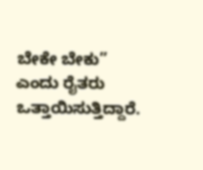ಬೇಕೇ ಬೇಕು” ಎಂದು ರೈತರು ಒತ್ತಾಯಿಸುತ್ತಿದ್ದಾರೆ.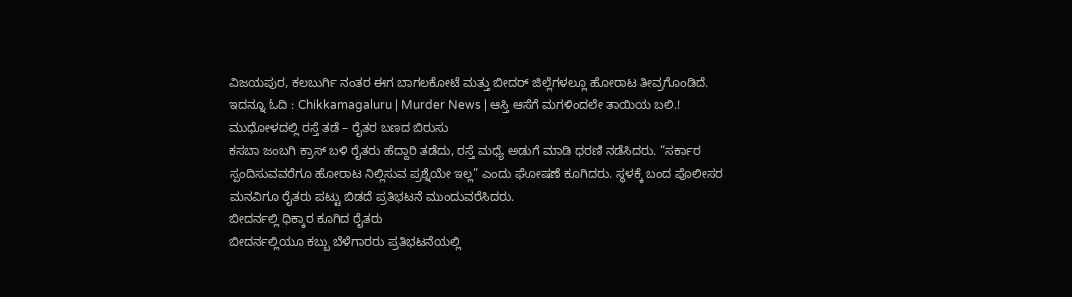ವಿಜಯಪುರ, ಕಲಬುರ್ಗಿ ನಂತರ ಈಗ ಬಾಗಲಕೋಟೆ ಮತ್ತು ಬೀದರ್ ಜಿಲ್ಲೆಗಳಲ್ಲೂ ಹೋರಾಟ ತೀವ್ರಗೊಂಡಿದೆ.
ಇದನ್ನೂ ಓದಿ : Chikkamagaluru | Murder News | ಆಸ್ತಿ ಆಸೆಗೆ ಮಗಳಿಂದಲೇ ತಾಯಿಯ ಬಲಿ.!
ಮುಧೋಳದಲ್ಲಿ ರಸ್ತೆ ತಡೆ – ರೈತರ ಬಣದ ಬಿರುಸು
ಕಸಬಾ ಜಂಬಗಿ ಕ್ರಾಸ್ ಬಳಿ ರೈತರು ಹೆದ್ದಾರಿ ತಡೆದು, ರಸ್ತೆ ಮಧ್ಯೆ ಅಡುಗೆ ಮಾಡಿ ಧರಣಿ ನಡೆಸಿದರು. “ಸರ್ಕಾರ ಸ್ಪಂದಿಸುವವರೆಗೂ ಹೋರಾಟ ನಿಲ್ಲಿಸುವ ಪ್ರಶ್ನೆಯೇ ಇಲ್ಲ” ಎಂದು ಘೋಷಣೆ ಕೂಗಿದರು. ಸ್ಥಳಕ್ಕೆ ಬಂದ ಪೊಲೀಸರ ಮನವಿಗೂ ರೈತರು ಪಟ್ಟು ಬಿಡದೆ ಪ್ರತಿಭಟನೆ ಮುಂದುವರೆಸಿದರು.
ಬೀದರ್ನಲ್ಲಿ ಧಿಕ್ಕಾರ ಕೂಗಿದ ರೈತರು
ಬೀದರ್ನಲ್ಲಿಯೂ ಕಬ್ಬು ಬೆಳೆಗಾರರು ಪ್ರತಿಭಟನೆಯಲ್ಲಿ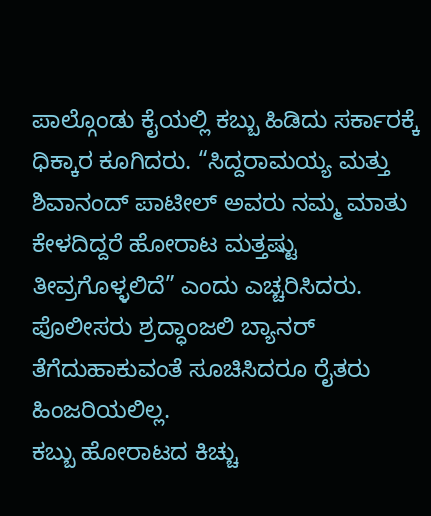ಪಾಲ್ಗೊಂಡು ಕೈಯಲ್ಲಿ ಕಬ್ಬು ಹಿಡಿದು ಸರ್ಕಾರಕ್ಕೆ ಧಿಕ್ಕಾರ ಕೂಗಿದರು. “ಸಿದ್ದರಾಮಯ್ಯ ಮತ್ತು ಶಿವಾನಂದ್ ಪಾಟೀಲ್ ಅವರು ನಮ್ಮ ಮಾತು ಕೇಳದಿದ್ದರೆ ಹೋರಾಟ ಮತ್ತಷ್ಟು ತೀವ್ರಗೊಳ್ಳಲಿದೆ” ಎಂದು ಎಚ್ಚರಿಸಿದರು. ಪೊಲೀಸರು ಶ್ರದ್ಧಾಂಜಲಿ ಬ್ಯಾನರ್ ತೆಗೆದುಹಾಕುವಂತೆ ಸೂಚಿಸಿದರೂ ರೈತರು ಹಿಂಜರಿಯಲಿಲ್ಲ.
ಕಬ್ಬು ಹೋರಾಟದ ಕಿಚ್ಚು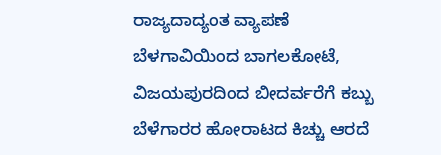ರಾಜ್ಯದಾದ್ಯಂತ ವ್ಯಾಪಣೆ
ಬೆಳಗಾವಿಯಿಂದ ಬಾಗಲಕೋಟೆ, ವಿಜಯಪುರದಿಂದ ಬೀದರ್ವರೆಗೆ ಕಬ್ಬು ಬೆಳೆಗಾರರ ಹೋರಾಟದ ಕಿಚ್ಚು ಆರದೆ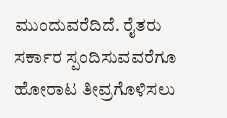ಮುಂದುವರೆದಿದೆ. ರೈತರು ಸರ್ಕಾರ ಸ್ಪಂದಿಸುವವರೆಗೂ ಹೋರಾಟ ತೀವ್ರಗೊಳಿಸಲು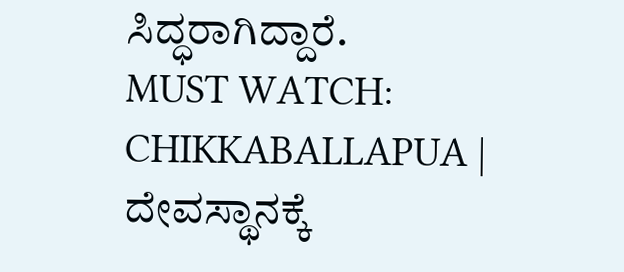ಸಿದ್ಧರಾಗಿದ್ದಾರೆ.
MUST WATCH: CHIKKABALLAPUA | ದೇವಸ್ಥಾನಕ್ಕೆ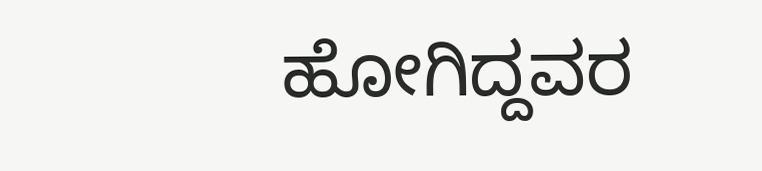ಹೋಗಿದ್ದವರ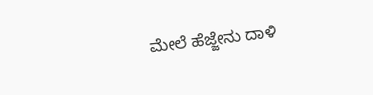ಮೇಲೆ ಹೆಜ್ಜೇನು ದಾಳಿ